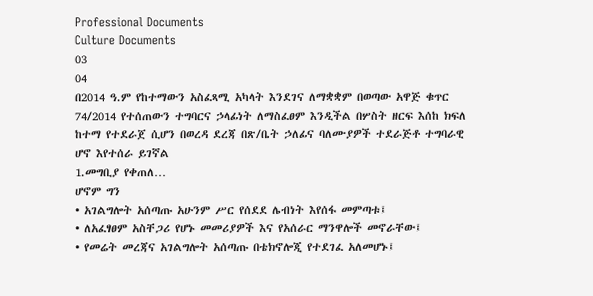Professional Documents
Culture Documents
03
04
በ2014 ዓ.ም የከተማውን አስፈጻሚ አካላት እንደገና ለማቋቋም በወጣው አዋጅ ቁጥር
74/2014 የተሰጠውን ተግባርና ኃላፊነት ለማስፈፀም እንዲችል በሦስት ዘርፍ እሰከ ክፍለ
ከተማ የተደራጀ ሲሆን በወረዳ ደረጃ በጽ/ቤት ኃለፊና ባለሙያዎች ተደራጅቶ ተግባራዊ
ሆኖ እየተሰራ ይገኛል
1.መግቢያ የቀጠለ…
ሆኖም ግን
• አገልግሎት አሰጣጡ አሁንም ሥር የሰደደ ሌብነት እየሰፋ መምጣቱ፤
• ለአፈፃፀም አስቸጋሪ የሆኑ መመሪያዎች እና የአሰራር ማንዋሎች መኖራቸው፤
• የመሬት መረጃና አገልግሎት አሰጣጡ በቴክኖሎጂ የተደገፈ አለመሆኑ፤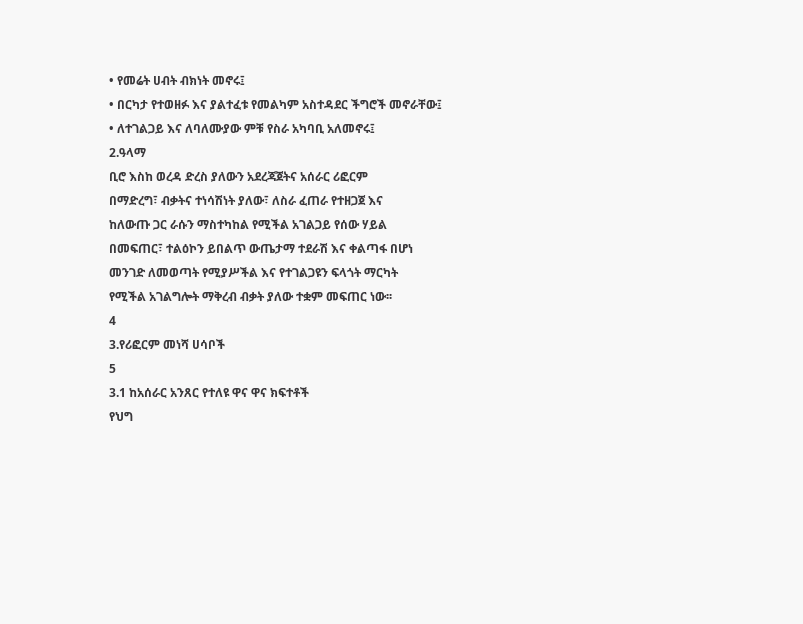• የመሬት ሀብት ብክነት መኖሩ፤
• በርካታ የተወዘፉ እና ያልተፈቱ የመልካም አስተዳደር ችግሮች መኖራቸው፤
• ለተገልጋይ እና ለባለሙያው ምቹ የስራ አካባቢ አለመኖሩ፤
2.ዓላማ
ቢሮ እስከ ወረዳ ድረስ ያለውን አደረጃጀትና አሰራር ሪፎርም
በማድረግ፣ ብቃትና ተነሳሽነት ያለው፣ ለስራ ፈጠራ የተዘጋጀ እና
ከለውጡ ጋር ራሱን ማስተካከል የሚችል አገልጋይ የሰው ሃይል
በመፍጠር፣ ተልዕኮን ይበልጥ ውጤታማ ተደራሽ እና ቀልጣፋ በሆነ
መንገድ ለመወጣት የሚያሥችል እና የተገልጋዩን ፍላጎት ማርካት
የሚችል አገልግሎት ማቅረብ ብቃት ያለው ተቋም መፍጠር ነው፡፡
4
3.የሪፎርም መነሻ ሀሳቦች
5
3.1 ከአሰራር አንጸር የተለዩ ዋና ዋና ክፍተቶች
የህግ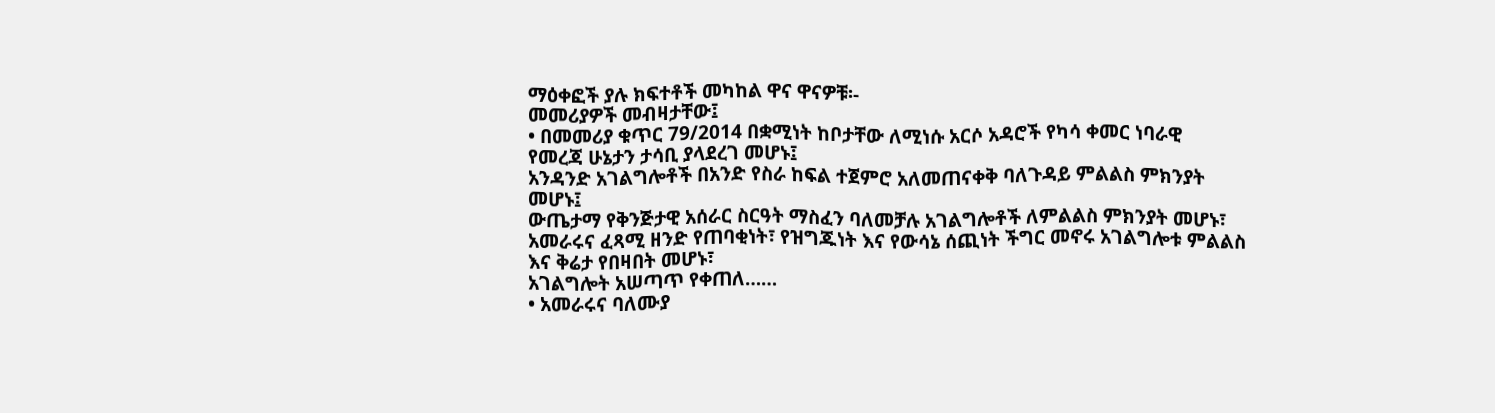ማዕቀፎች ያሉ ክፍተቶች መካከል ዋና ዋናዎቹ፡-
መመሪያዎች መብዛታቸው፤
• በመመሪያ ቁጥር 79/2014 በቋሚነት ከቦታቸው ለሚነሱ አርሶ አዳሮች የካሳ ቀመር ነባራዊ
የመረጃ ሁኔታን ታሳቢ ያላደረገ መሆኑ፤
አንዳንድ አገልግሎቶች በአንድ የስራ ከፍል ተጀምሮ አለመጠናቀቅ ባለጉዳይ ምልልስ ምክንያት
መሆኑ፤
ውጤታማ የቅንጅታዊ አሰራር ስርዓት ማስፈን ባለመቻሉ አገልግሎቶች ለምልልስ ምክንያት መሆኑ፣
አመራሩና ፈጻሚ ዘንድ የጠባቂነት፣ የዝግጁነት እና የውሳኔ ሰጪነት ችግር መኖሩ አገልግሎቱ ምልልስ
እና ቅሬታ የበዛበት መሆኑ፣
አገልግሎት አሠጣጥ የቀጠለ……
• አመራሩና ባለሙያ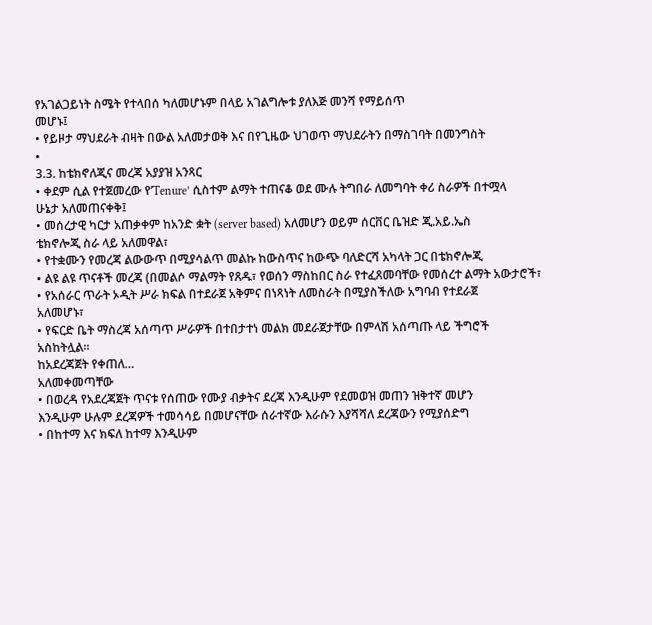የአገልጋይነት ስሜት የተላበሰ ካለመሆኑም በላይ አገልግሎቱ ያለእጅ መንሻ የማይሰጥ
መሆኑ፤
• የይዞታ ማህደራት ብዛት በውል አለመታወቅ እና በየጊዜው ህገወጥ ማህደራትን በማስገባት በመንግስት
•
3.3. ከቴክኖለጂና መረጃ አያያዝ አንጻር
• ቀደም ሲል የተጀመረው የ’Tenure’ ሲስተም ልማት ተጠናቆ ወደ ሙሉ ትግበራ ለመግባት ቀሪ ስራዎች በተሟላ
ሁኔታ አለመጠናቀቅ፤
• መሰረታዊ ካርታ አጠቃቀም ከአንድ ቋት (server based) አለመሆን ወይም ሰርቨር ቤዝድ ጂ.አይ.ኤስ
ቴክኖሎጂ ስራ ላይ አለመዋል፣
• የተቋሙን የመረጃ ልውውጥ በሚያሳልጥ መልኩ ከውስጥና ከውጭ ባለድርሻ አካላት ጋር በቴክኖሎጂ
• ልዩ ልዩ ጥናቶች መረጃ (በመልሶ ማልማት የጸዱ፣ የወሰን ማስከበር ስራ የተፈጸመባቸው የመሰረተ ልማት አውታሮች፣
• የአሰራር ጥራት ኦዲት ሥራ ክፍል በተደራጀ አቅምና በነጻነት ለመስራት በሚያስችለው አግባብ የተደራጀ
አለመሆኑ፣
• የፍርድ ቤት ማስረጃ አሰጣጥ ሥራዎች በተበታተነ መልክ መደራጀታቸው በምላሽ አሰጣጡ ላይ ችግሮች
አስከትሏል፡፡
ከአደረጃጀት የቀጠለ…
አለመቀመጣቸው
• በወረዳ የአደረጃጀት ጥናቱ የሰጠው የሙያ ብቃትና ደረጃ እንዲሁም የደመወዝ መጠን ዝቅተኛ መሆን
እንዲሁም ሁሉም ደረጃዎች ተመሳሳይ በመሆናቸው ሰራተኛው እራሱን እያሻሻለ ደረጃውን የሚያሰድግ
• በከተማ እና ክፍለ ከተማ እንዲሁም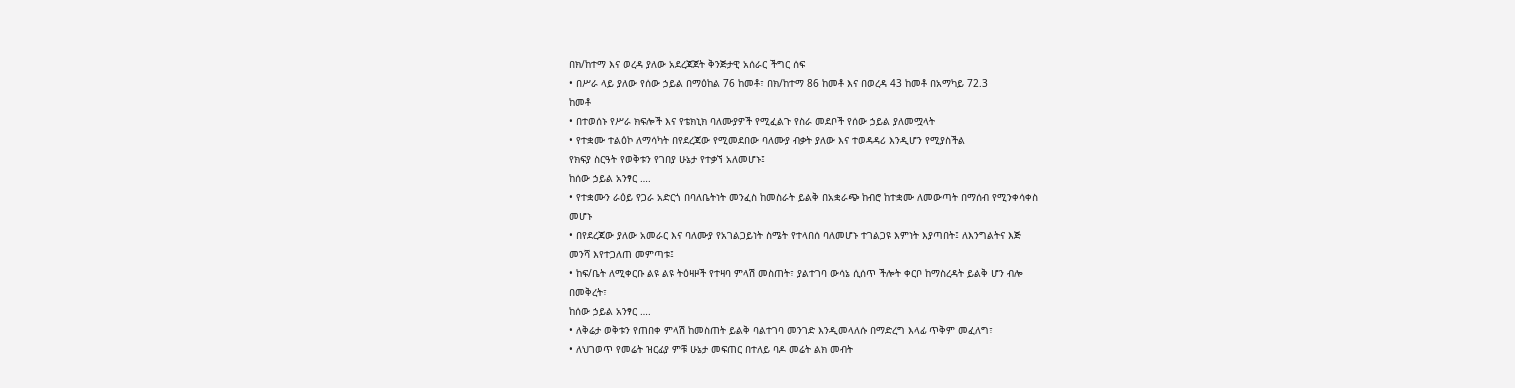በክ/ከተማ እና ወረዳ ያለው አደረጃጀት ቅንጅታዊ አሰራር ችግር ሰፍ
• በሥራ ላይ ያለው የሰው ኃይል በማዕከል 76 ከመቶ፣ በክ/ከተማ 86 ከመቶ እና በወረዳ 43 ከመቶ በአማካይ 72.3
ከመቶ
• በተወሰኑ የሥራ ክፍሎች እና የቴክኒክ ባለሙያዎች የሚፈልጉ የስራ መደቦች የሰው ኃይል ያለመሟላት
• የተቋሙ ተልዕኮ ለማሳካት በየደረጃው የሚመደበው ባለሙያ ብቃት ያለው እና ተወዳዳሪ እንዲሆን የሚያስችል
የክፍያ ስርዓት የወቅቱን የገበያ ሁኔታ የተቃኘ አለመሆኑ፤
ከሰው ኃይል አንፃር ….
• የተቋሙን ራዕይ የጋራ አድርጎ በባለቤትነት መንፈስ ከመስራት ይልቅ በአቋራጭ ከብሮ ከተቋሙ ለመውጣት በማሰብ የሚንቀሳቀስ
መሆኑ
• በየደረጃው ያለው አመራር እና ባለሙያ የአገልጋይነት ስሜት የተላበሰ ባለመሆኑ ተገልጋዩ እምነት እያጣበት፤ ለእንግልትና እጅ
መንሻ እየተጋለጠ መምጣቱ፤
• ከፍ/ቤት ለሚቀርቡ ልዩ ልዩ ትዕዛዞች የተዛባ ምላሽ መስጠት፣ ያልተገባ ውሳኔ ሲሰጥ ችሎት ቀርቦ ከማስረዳት ይልቅ ሆን ብሎ
በመቅረት፣
ከሰው ኃይል አንፃር ….
• ለቅሬታ ወቅቱን የጠበቀ ምላሽ ከመስጠት ይልቅ ባልተገባ መንገድ እንዲመላለሱ በማድረግ እላፊ ጥቅም መፈለግ፣
• ለህገወጥ የመሬት ዝርፊያ ምቹ ሁኔታ መፍጠር በተለይ ባዶ መሬት ልክ መብት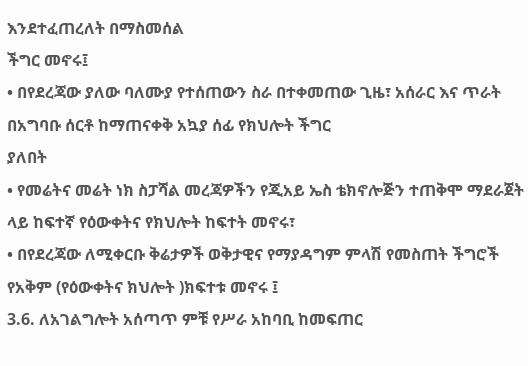እንደተፈጠረለት በማስመሰል
ችግር መኖሩ፤
• በየደረጃው ያለው ባለሙያ የተሰጠውን ስራ በተቀመጠው ጊዜ፣ አሰራር እና ጥራት በአግባቡ ሰርቶ ከማጠናቀቅ አኳያ ሰፊ የክህሎት ችግር
ያለበት
• የመሬትና መሬት ነክ ስፓሻል መረጃዎችን የጂአይ ኤስ ቴክኖሎጅን ተጠቅሞ ማደራጀት ላይ ከፍተኛ የዕውቀትና የክህሎት ከፍተት መኖሩ፣
• በየደረጃው ለሚቀርቡ ቅሬታዎች ወቅታዊና የማያዳግም ምላሽ የመስጠት ችግሮች የአቅም (የዕውቀትና ክህሎት )ክፍተቱ መኖሩ ፤
3.6. ለአገልግሎት አሰጣጥ ምቹ የሥራ አከባቢ ከመፍጠር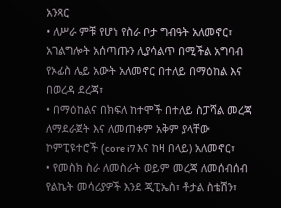አንጻር
• ለሥራ ምቹ የሆነ የስራ ቦታ ግብዓት አለመኖር፣ አገልግሎት አሰጣጡን ሊያሳልጥ በሚችል አግባብ
የኦፊስ ሌይ አውት አለመኖር በተለይ በማዕከል እና በወረዳ ደረጃ፣
• በማዕከልና በክፍለ ከተሞች በተለይ ስፓሻል መረጃ ለማደራጀት እና ለመጠቀም አቅም ያላቸው
ኮምፒዩተሮች (core i7 እና ከዛ በላይ) አለመኖር፣
• የመስክ ስራ ለመስራት ወይም መረጃ ለመሰብሰብ የልኬት መሳሪያዎች እንደ ጂፒኤስ፣ ቶታል ስቴሽን፣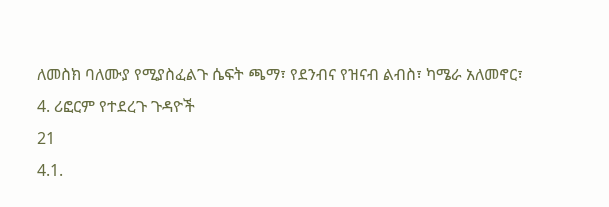ለመስክ ባለሙያ የሚያስፈልጉ ሴፍት ጫማ፣ የደንብና የዝናብ ልብስ፣ ካሜራ አለመኖር፣
4. ሪፎርም የተደረጉ ጉዳዮች
21
4.1.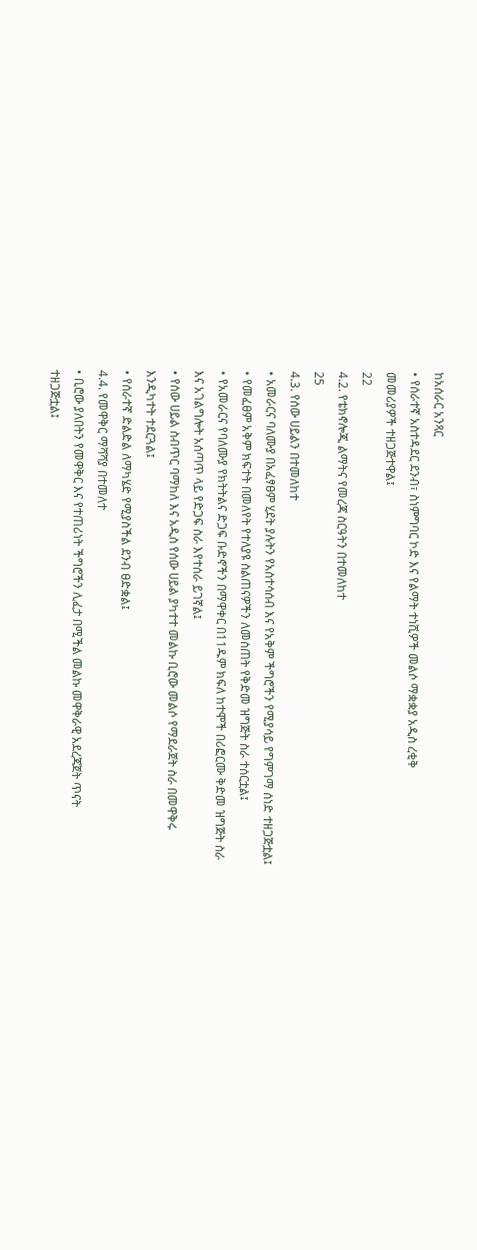ከአሰራር አንጻር
• የሰራተኛ አስተዳደር ደንብ፣ ስነምግባር ኮድ እና የልማት ተነሺዎች መልሶ ማቋቋያ አዲስ ረቂቅ
መመሪያዎች ተዘጋጅተዋል፤
22
4.2. የቴክኖሎጂ ልማትና የመረጃ ስርዓትን በተመለከተ
25
4.3. የሰው ሀይልን በተመለከተ
• አመራርና ባለሙያ በአፈፃፀም ሂደት ያሉትን የአስተሳሰብ እና የአቅም ችግሮችን የሚያሳይ የግምገማ ሰነድ ተዘጋጅቷል፤
• የመፈፀም አቅም ክፍተት በመለየት የተለያዩ ስልጠናዎችን ለመስጠት የቅድመ ዝግጅት ስራ ተሰርቷል፤
• የአመራርና የባለሙያ የክትትልና ድጋፍ ቡድኖችን በማዋቀር በ11ዱም ክፍለ ከተሞች በሪፎርሙ ቅድመ ዝግጅት ስራ
እና አገልግሎት አሰጣጥ ላይ የድጋፍ ስራ እየተሰራ ይገኛል፤
• የሰው ሀይል ስብጥር ባማከለ እና አዲስ የሰው ሀይል ያካተተ መልኩ ቢሮው መልሶ የማደራጀት ስራ በመዋቅሩ
እንዲካተት ተደርጓል፤
• የሰራተኛ ድልድል ለማካሄድ የሚያስችል ደንብ ፀድቋል፤
4.4. የመዋቅር ማሻሻያ በተመለተ
• ቢሮው ያለበትን የመዋቅር እና የተጠሪነት ችግሮችን ሊፈታ በሚችል መልኩ መዋቅራዊ አደረጃጀት ጥናት
ተዘጋጅቷል፤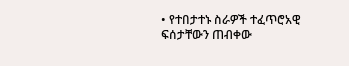• የተበታተኑ ስራዎች ተፈጥሮአዊ ፍሰታቸውን ጠብቀው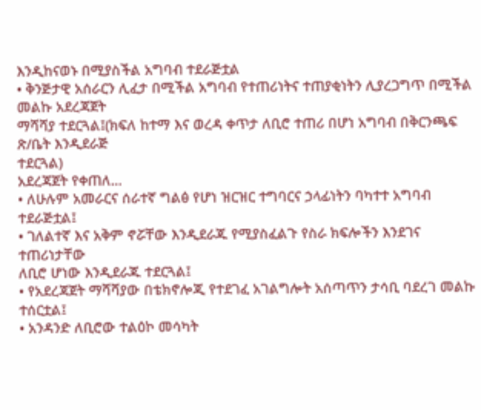እንዲከናወኑ በሚያስችል አግባብ ተደራጅቷል
• ቅንጅታዊ አሰራርን ሊፈታ በሚችል አግባብ የተጠሪነትና ተጠያቂነትን ሊያረጋግጥ በሚችል መልኩ አደረጃጀት
ማሻሻያ ተደርጓል፤(ክፍለ ከተማ እና ወረዳ ቀጥታ ለቢሮ ተጠሪ በሆነ አግባብ በቅርንጫፍ ጽ/ቤት እንዲደራጅ
ተደርጓል)
አደረጃጀት የቀጠለ…
• ለሁሉም አመራርና ሰራተኛ ግልፅ የሆነ ዝርዝር ተግባርና ኃላፊነትን ባካተተ አግባብ
ተደራጅቷል፤
• ገለልተኛ እና አቅም ኖሯቸው እንዲደራጁ የሚያስፈልጉ የስራ ክፍሎችን እንደገና ተጠሪነታቸው
ለቢሮ ሆነው እንዲደራጁ ተደርጓል፤
• የአደረጃጀት ማሻሻያው በቴክኖሎጂ የተደገፈ አገልግሎት አሰጣጥን ታሳቢ ባደረገ መልኩ
ተሰርቷል፤
• አንዳንድ ለቢሮው ተልዕኮ መሳካት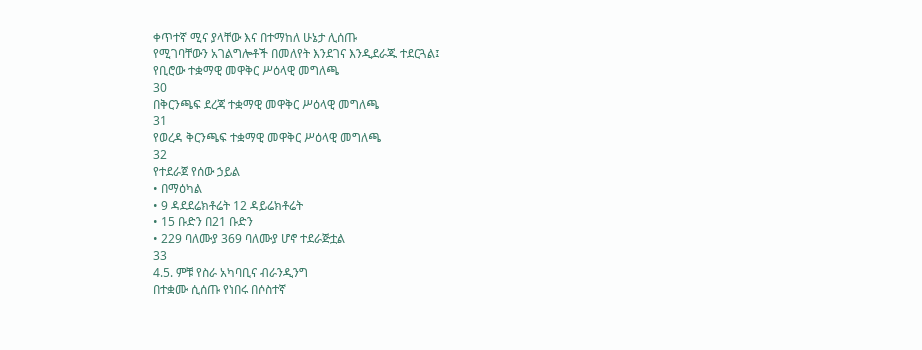ቀጥተኛ ሚና ያላቸው እና በተማከለ ሁኔታ ሊሰጡ
የሚገባቸውን አገልግሎቶች በመለየት እንደገና እንዲደራጁ ተደርጓል፤
የቢሮው ተቋማዊ መዋቅር ሥዕላዊ መግለጫ
30
በቅርንጫፍ ደረጃ ተቋማዊ መዋቅር ሥዕላዊ መግለጫ
31
የወረዳ ቅርንጫፍ ተቋማዊ መዋቅር ሥዕላዊ መግለጫ
32
የተደራጀ የሰው ኃይል
• በማዕካል
• 9 ዳደደሬክቶሬት 12 ዳይሬክቶሬት
• 15 ቡድን በ21 ቡድን
• 229 ባለሙያ 369 ባለሙያ ሆኖ ተደራጅቷል
33
4.5. ምቹ የስራ አካባቢና ብራንዲንግ
በተቋሙ ሲሰጡ የነበሩ በሶስተኛ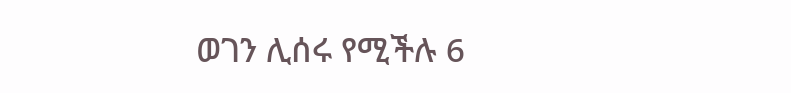ወገን ሊሰሩ የሚችሉ 6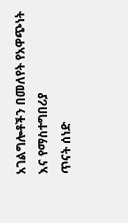አገልግሎቶችን በመለየት የአዋጭነት እና የማስተግበሪያ
ጥናት ሰነድ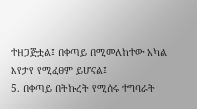ተዘጋጅቷል፤ በቀጣይ በሚመለከተው አካል እየታየ የሚፈፀም ይሆናል፤
5. በቀጣይ በትኩረት የሚሰሩ ተግባራት